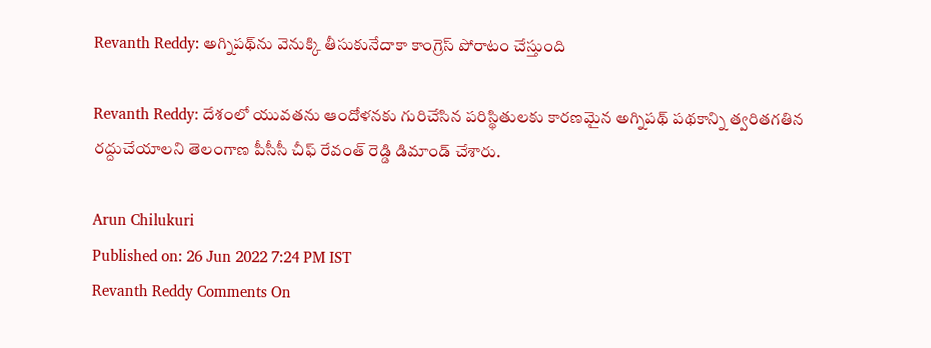Revanth Reddy: అగ్నిపథ్‌ను వెనుక్కి తీసుకునేదాకా కాంగ్రెస్ పోరాటం చేస్తుంది

Revanth Reddy: దేశంలో యువతను ఆందోళనకు గురిచేసిన పరిస్థితులకు కారణమైన అగ్నిపథ్ పథకాన్ని త్వరితగతిన రద్దుచేయాలని తెలంగాణ పీసీసీ చీఫ్ రేవంత్ రెడ్డి డిమాండ్ చేశారు.

Arun Chilukuri
Published on: 26 Jun 2022 7:24 PM IST
Revanth Reddy Comments On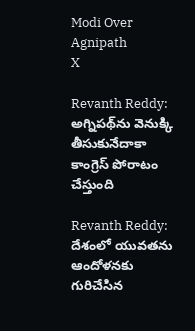Modi Over Agnipath
X

Revanth Reddy: అగ్నిపథ్‌ను వెనుక్కి తీసుకునేదాకా కాంగ్రెస్ పోరాటం చేస్తుంది

Revanth Reddy: దేశంలో యువతను ఆందోళనకు గురిచేసిన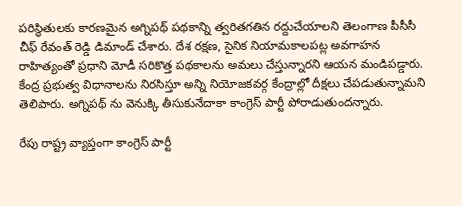పరిస్థితులకు కారణమైన అగ్నిపథ్ పథకాన్ని త్వరితగతిన రద్దుచేయాలని తెలంగాణ పీసీసీ చీఫ్ రేవంత్ రెడ్డి డిమాండ్ చేశారు. దేశ రక్షణ, సైనిక నియామకాలపట్ల అవగాహన రాహిత్యంతో ప్రధాని మోడీ సరికొత్త పథకాలను అమలు చేస్తున్నారని ఆయన మండిపడ్డారు. కేంద్ర ప్రభుత్వ విధానాలను నిరసిస్తూ అన్ని నియోజకవర్గ కేంద్రాల్లో దీక్షలు చేపడుతున్నామని తెలిపారు. అగ్నిపథ్ ను వెనుక్కి తీసుకునేదాకా కాంగ్రెస్ పార్టీ పోరాడుతుందన్నారు.

రేపు రాష్ట్ర వ్యాప్తంగా కాంగ్రెస్ పార్టీ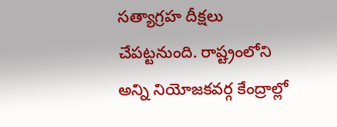సత్యాగ్రహ దీక్షలు చేపట్టనుంది. రాష్ట్రంలోని అన్ని నియోజకవర్గ కేంద్రాల్లో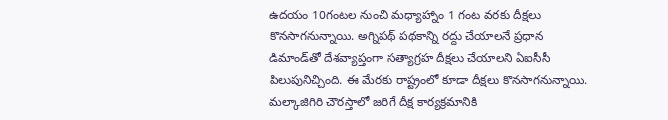ఉదయం 10గంటల నుంచి మధ్యాహ్నాం 1 గంట వరకు దీక్షలు కొనసాగనున్నాయి. అగ్నిపథ్ పథకాన్ని రద్దు చేయాలనే ప్రధాన డిమాండ్‌తో దేశవ్యాప్తంగా సత్యాగ్రహ దీక్షలు చేయాలని ఏఐసీసీ పిలుపునిచ్చింది. ఈ మేరకు రాష్ట్రంలో కూడా దీక్షలు కొనసాగనున్నాయి. మల్కాజిగిరి చౌరస్తాలో జరిగే దీక్ష కార్యక్రమానికి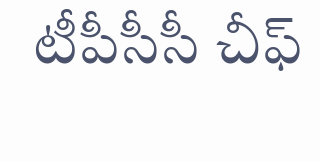టీపీసీసీ చీఫ్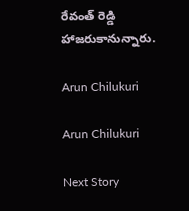రేవంత్ రెడ్డి హాజరుకానున్నారు.

Arun Chilukuri

Arun Chilukuri

Next Story